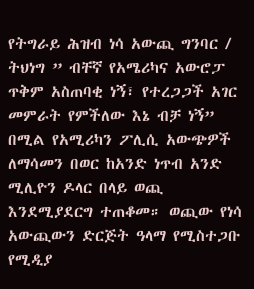የትግራይ ሕዝብ ነሳ አውጪ ግንባር / ትህነግ ” ብቸኛ የአሜሪካና አውሮፓ ጥቅም አስጠባቂ ነኝ፣ የተረጋጋች አገር መምራት የምችለው እኔ ብቻ ነኝ” በሚል የአሚሪካን ፖሊሲ አውጭዎች ለማሳመን በወር ከአንድ ነጥብ አንድ ሚሊዮን ዶላር በላይ ወጪ እንደሚያደርግ ተጠቆመ። ወጪው የነሳ አውጪውን ድርጅት ዓላማ የሚስተጋቡ የሚዲያ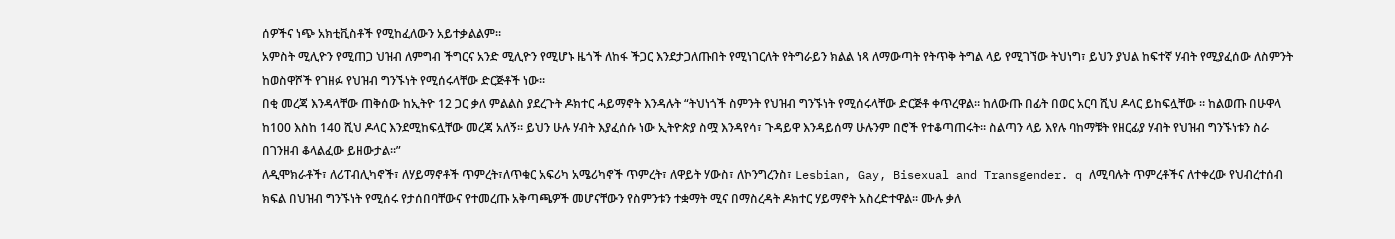ሰዎችና ነጭ አክቲቪስቶች የሚከፈለውን አይተቃልልም።
አምስት ሚሊዮን የሚጠጋ ህዝብ ለምግብ ችግርና አንድ ሚሊዮን የሚሆኑ ዜጎች ለከፋ ችጋር እንደታጋለጡበት የሚነገርለት የትግራይን ክልል ነጻ ለማውጣት የትጥቅ ትግል ላይ የሚገኘው ትህነግ፣ ይህን ያህል ከፍተኛ ሃብት የሚያፈሰው ለስምንት ከወስዋሾች የገዘፉ የህዝብ ግንኙነት የሚሰሩላቸው ድርጅቶች ነው።
በቂ መረጃ እንዳላቸው ጠቅሰው ከኢትዮ 12 ጋር ቃለ ምልልስ ያደረጉት ዶክተር ሓይማኖት እንዳሉት “ትህነጎች ስምንት የህዝብ ግንኙነት የሚሰሩላቸው ድርጅቶ ቀጥረዋል። ከለውጡ በፊት በወር አርባ ሺህ ዶላር ይከፍሏቸው ። ከልወጡ በሁዋላ ከ100 እስከ 140 ሺህ ዶላር እንደሚከፍሏቸው መረጃ አለኝ። ይህን ሁሉ ሃብት እያፈሰሱ ነው ኢትዮጵያ ስሟ እንዳየሳ፣ ጉዳይዋ እንዳይሰማ ሁሉንም በሮች የተቆጣጠሩት። ስልጣን ላይ እየሉ ባከማቹት የዘርፊያ ሃብት የህዝብ ግንኙነቱን ስራ በገንዘብ ቆላልፈው ይዘውታል።”
ለዲሞክራቶች፣ ለሪፐብሊካኖች፣ ለሃይማኖቶች ጥምረት፣ለጥቁር አፍሪካ አሜሪካኖች ጥምረት፣ ለዋይት ሃውስ፣ ለኮንግረንስ፣ Lesbian, Gay, Bisexual and Transgender. q ለሚባሉት ጥምረቶችና ለተቀረው የህብረተሰብ ክፍል በህዝብ ግንኙነት የሚሰሩ የታሰበባቸውና የተመረጡ አቅጣጫዎች መሆናቸውን የስምንቱን ተቋማት ሚና በማስረዳት ዶክተር ሃይማኖት አስረድተዋል። ሙሉ ቃለ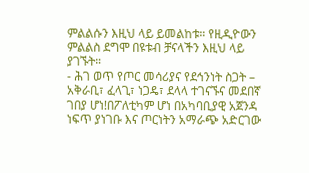ምልልሱን እዚህ ላይ ይመልከቱ። የዚዲዮውን ምልልስ ደግሞ በዩቱብ ቻናላችን እዚህ ላይ ያገኙት።
- ሕገ ወጥ የጦር መሳሪያና የደኅንነት ስጋት – አቅራቢ፣ ፈላጊ፣ ነጋዴ፣ ደላላ ተገናኙና መደበኛ ገበያ ሆነ!በፖለቲካም ሆነ በአካባቢያዊ አጀንዳ ነፍጥ ያነገቡ እና ጦርነትን አማራጭ አድርገው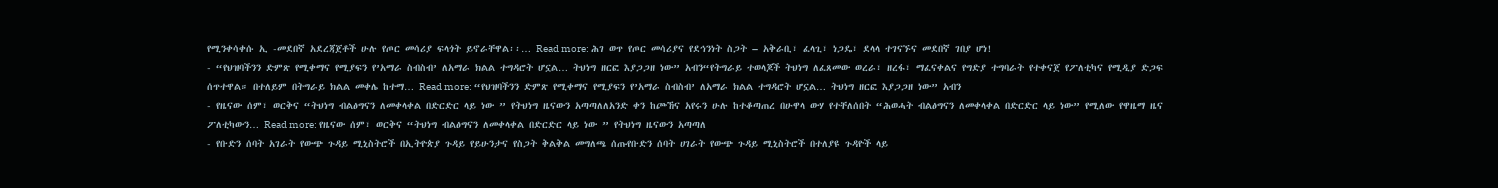የሚንቀሳቀሱ ኢ -መደበኛ አደረጃጀቶች ሁሉ የጦር መሳሪያ ፍላጎት ይኖራቸዋል፡፡… Read more: ሕገ ወጥ የጦር መሳሪያና የደኅንነት ስጋት – አቅራቢ፣ ፈላጊ፣ ነጋዴ፣ ደላላ ተገናኙና መደበኛ ገበያ ሆነ!
- “የህዝባችንን ድምጽ የሚቀማና የሚያፍን የ’አማራ ስብስብ’ ለአማራ ክልል ተግዳሮት ሆኗል… ትህነግ ዘርፎ እያጋጋዘ ነው” አብን“የትግራይ ተወላጆች ትህነግ ለፈጸመው ወረራ፣ ዘረፋ፣ ማፈናቀልና የግድያ ተግባራት የተቀናጀ የፖለቲካና የሚዲያ ድጋፍ ሰጥተዋል። በተለይም በትግራይ ክልል መቀሌ ከተማ… Read more: “የህዝባችንን ድምጽ የሚቀማና የሚያፍን የ’አማራ ስብስብ’ ለአማራ ክልል ተግዳሮት ሆኗል… ትህነግ ዘርፎ እያጋጋዘ ነው” አብን
- የዜናው ሰም፣ ወርቅና “ትህነግ ብልፅግናን ለመቀላቀል በድርድር ላይ ነው ” የትህነግ ዜናውን አጣጣለለአንድ ቀን ከጮኸና አየሩን ሁሉ ከተቆጣጠረ በሁዋላ ውሃ የተቸለሰበት “ሕወሓት ብልፅግናን ለመቀላቀል በድርድር ላይ ነው” የሚለው የዋዜማ ዜና ፖለቲካውን… Read more: የዜናው ሰም፣ ወርቅና “ትህነግ ብልፅግናን ለመቀላቀል በድርድር ላይ ነው ” የትህነግ ዜናውን አጣጣለ
- የቡድን ሰባት አገራት የውጭ ጉዳይ ሚኒስትሮች በኢትዮጵያ ጉዳይ የይሁንታና የስጋት ቅልቅል መግለጫ ሰጡየቡድን ሰባት ሀገራት የውጭ ጉዳይ ሚኒስትሮች በተለያዩ ጉዳዮች ላይ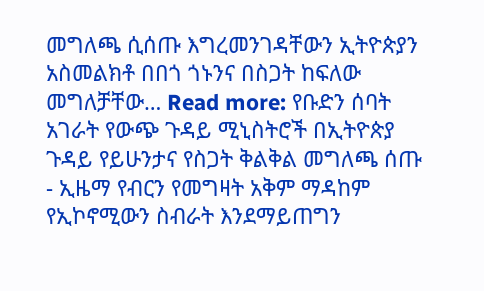መግለጫ ሲሰጡ እግረመንገዳቸውን ኢትዮጵያን አስመልክቶ በበጎ ጎኑንና በስጋት ከፍለው መግለቻቸው… Read more: የቡድን ሰባት አገራት የውጭ ጉዳይ ሚኒስትሮች በኢትዮጵያ ጉዳይ የይሁንታና የስጋት ቅልቅል መግለጫ ሰጡ
- ኢዜማ የብርን የመግዛት አቅም ማዳከም የኢኮኖሚውን ስብራት እንደማይጠግን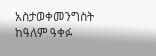አስታወቀመንግስት ከዓለም ዓቀፉ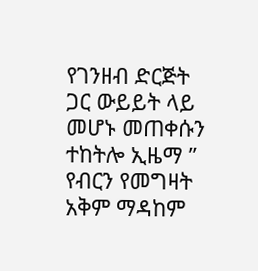የገንዘብ ድርጅት ጋር ውይይት ላይ መሆኑ መጠቀሱን ተከትሎ ኢዜማ ” የብርን የመግዛት አቅም ማዳከም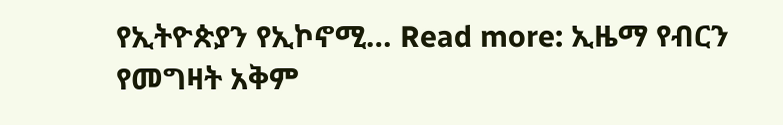የኢትዮጵያን የኢኮኖሚ… Read more: ኢዜማ የብርን የመግዛት አቅም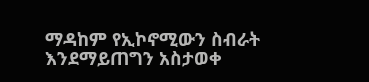ማዳከም የኢኮኖሚውን ስብራት እንደማይጠግን አስታወቀ